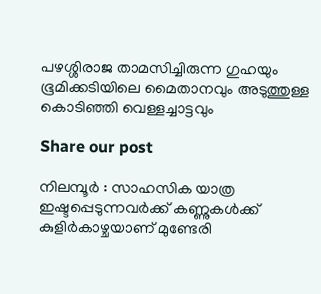പഴശ്ശിരാജ താമസിച്ചിരുന്ന ഗുഹയും ഭൂമിക്കടിയിലെ മൈതാനവും അടുത്തുള്ള കൊടിഞ്ഞി വെള്ളച്ചാട്ടവും

Share our post

നിലമ്പൂർ : സാഹസിക യാത്ര ഇഷ്ടപ്പെടുന്നവർക്ക് കണ്ണുകൾക്ക് കുളിർകാഴ്ചയാണ് മുണ്ടേരി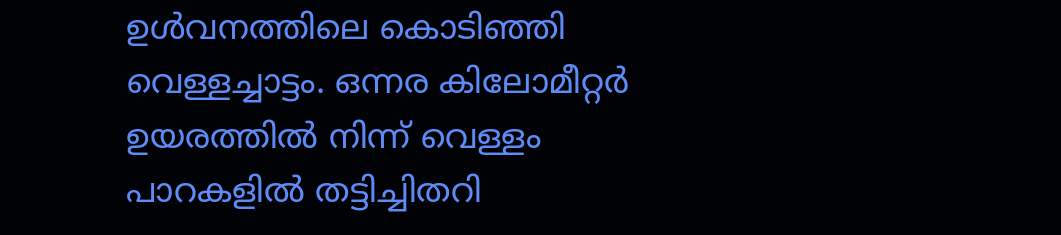ഉൾവനത്തിലെ കൊടിഞ്ഞി വെള്ളച്ചാട്ടം. ഒന്നര കിലോമീറ്റർ ഉയരത്തിൽ നിന്ന് വെള്ളം പാറകളിൽ തട്ടിച്ചിതറി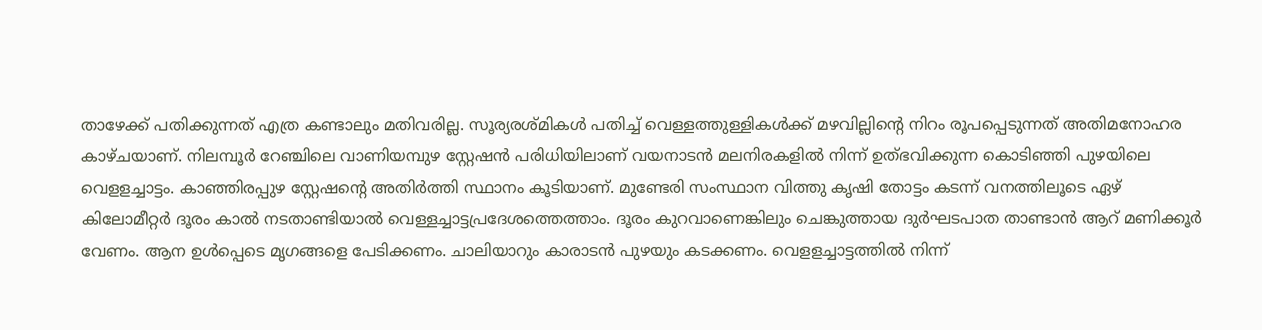താഴേക്ക് പതിക്കുന്നത് എത്ര കണ്ടാലും മതിവരില്ല. സൂര്യരശ്മികൾ പതിച്ച് വെള്ളത്തുള്ളികൾക്ക് മഴവില്ലിന്റെ നിറം രൂപപ്പെടുന്നത് അതിമനോഹര കാഴ്ചയാണ്. നിലമ്പൂർ റേഞ്ചിലെ വാണിയമ്പുഴ സ്റ്റേഷൻ പരിധിയിലാണ് വയനാടൻ മലനിരകളിൽ നിന്ന് ഉത്‌ഭവിക്കുന്ന കൊടിഞ്ഞി പുഴയിലെ വെളളച്ചാട്ടം. കാഞ്ഞിരപ്പുഴ സ്റ്റേഷന്റെ അതിർത്തി സ്ഥാനം കൂടിയാണ്. മുണ്ടേരി സംസ്ഥാന വിത്തു കൃഷി തോട്ടം കടന്ന് വനത്തിലൂടെ ഏഴ് കിലോമീറ്റർ ദൂരം കാൽ നടതാണ്ടിയാൽ വെള്ളച്ചാട്ടപ്രദേശത്തെത്താം. ദൂരം കുറവാണെങ്കിലും ചെങ്കുത്തായ ദുർഘടപാത താണ്ടാൻ ആറ് മണിക്കൂർ വേണം. ആന ഉൾപ്പെടെ മൃഗങ്ങളെ പേടിക്കണം. ചാലിയാറും കാരാടൻ പുഴയും കടക്കണം. വെളളച്ചാട്ടത്തിൽ നിന്ന്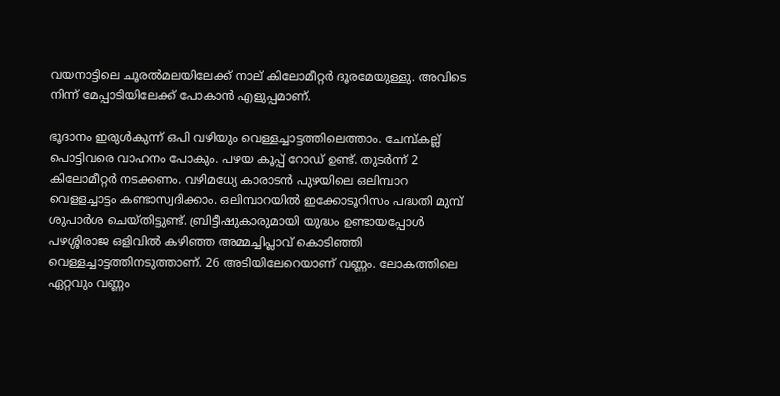വയനാട്ടിലെ ചൂരൽമലയിലേക്ക് നാല് കിലോമീറ്റർ ദൂരമേയുള്ളു. അവിടെ നിന്ന് മേപ്പാടിയിലേക്ക് പോകാൻ എളുപ്പമാണ്.

ഭൂദാനം ഇരുൾകുന്ന് ഒപി വഴിയും വെള്ളച്ചാട്ടത്തിലെത്താം. ചേമ്പ്കല്ല് പൊട്ടിവരെ വാഹനം പോകും. പഴയ കൂപ്പ് റോഡ് ഉണ്ട്. തുടർന്ന് 2 കിലോമീറ്റർ നടക്കണം. വഴിമധ്യേ കാരാടൻ പുഴയിലെ ഒലിമ്പാറ വെളളച്ചാട്ടം കണ്ടാസ്വദിക്കാം. ഒലിമ്പാറയിൽ ഇക്കോടൂറിസം പദ്ധതി മുമ്പ് ശുപാർശ ചെയ്തിട്ടുണ്ട്. ബ്രിട്ടീഷുകാരുമായി യുദ്ധം ഉണ്ടായപ്പോൾ പഴശ്ശിരാജ ഒളിവിൽ കഴിഞ്ഞ അമ്മച്ചിപ്ലാവ് കൊടിഞ്ഞി വെള്ളച്ചാട്ടത്തിനടുത്താണ്. 26 അടിയിലേറെയാണ് വണ്ണം. ലോകത്തിലെ ഏറ്റവും വണ്ണം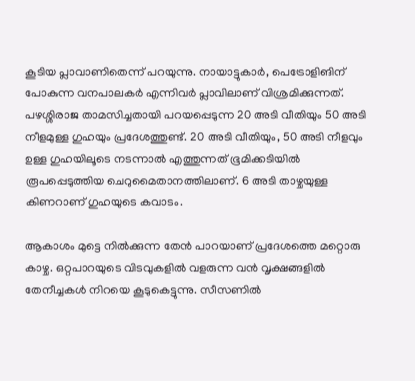കൂടിയ പ്ലാവാണിതെന്ന് പറയുന്നു. നായാട്ടുകാർ, പെട്രോളിങിന് പോകുന്ന വനപാലകർ എന്നിവർ പ്ലാവിലാണ് വിശ്രമിക്കുന്നത്. പഴശ്ശിരാജ താമസിച്ചതായി പറയപ്പെടുന്ന 20 അടി വീതിയും 50 അടി നീളമുള്ള ഗുഹയും പ്രദേശത്തുണ്ട്. 20 അടി വീതിയും, 50 അടി നീളവും ഉള്ള ഗുഹയിലൂടെ നടന്നാൽ എത്തുന്നത് ഭൂമിക്കടിയിൽ രൂപപ്പെടുത്തിയ ചെറുമൈതാനത്തിലാണ്. 6 അടി താഴ്ചയുള്ള കിണറാണ് ഗുഹയുടെ കവാടം.

ആകാശം മുട്ടെ നിൽക്കുന്ന തേൻ പാറയാണ് പ്രദേശത്തെ മറ്റൊരു കാഴ്ച. ഒറ്റപാറയുടെ വിടവുകളിൽ വളരുന്ന വൻ വൃക്ഷങ്ങളിൽ തേനീച്ചകൾ നിറയെ കൂടുകെട്ടുന്നു. സീസണിൽ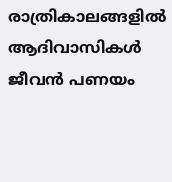രാത്രികാലങ്ങളിൽ ആദിവാസികൾ ജീവൻ പണയം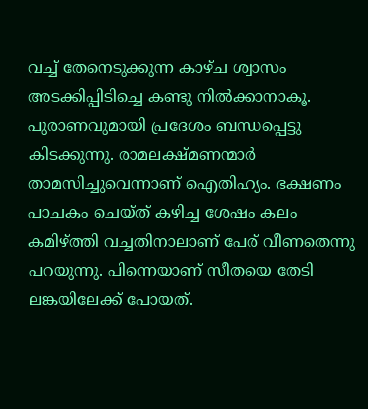വച്ച് തേനെടുക്കുന്ന കാഴ്ച ശ്വാസം അടക്കിപ്പിടിച്ചെ കണ്ടു നിൽക്കാനാകൂ. പുരാണവുമായി പ്രദേശം ബന്ധപ്പെട്ടു കിടക്കുന്നു. രാമലക്ഷ്മണന്മാർ താമസിച്ചുവെന്നാണ് ഐതിഹ്യം. ഭക്ഷണം പാചകം ചെയ്ത് കഴിച്ച ശേഷം കലം കമിഴ്ത്തി വച്ചതിനാലാണ് പേര് വീണതെന്നു പറയുന്നു. പിന്നെയാണ് സീതയെ തേടി ലങ്കയിലേക്ക് പോയത്.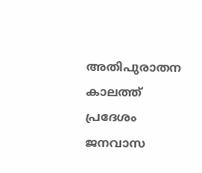അതിപുരാതന കാലത്ത് പ്രദേശം ജനവാസ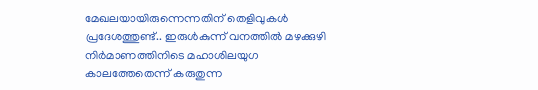മേഖലയായിരുന്നെന്നതിന് തെളിവുകൾ പ്രദേശത്തുണ്ട്.. ഇരുൾകുന്ന് വനത്തിൽ മഴക്കുഴി നിർമാണത്തിനിടെ മഹാശിലയുഗ കാലത്തേതെന്ന് കരുതുന്ന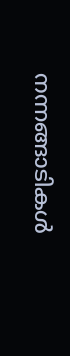നന്നങ്ങാടികൾ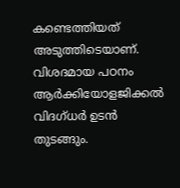കണ്ടെത്തിയത് അടുത്തിടെയാണ്. വിശദമായ പഠനം ആർക്കിയോളജിക്കൽ വിദഗ്ധർ ഉടൻ തുടങ്ങും.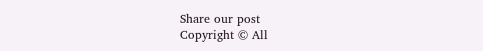Share our post
Copyright © All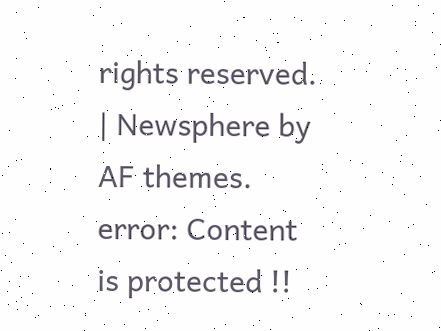rights reserved. | Newsphere by AF themes.
error: Content is protected !!